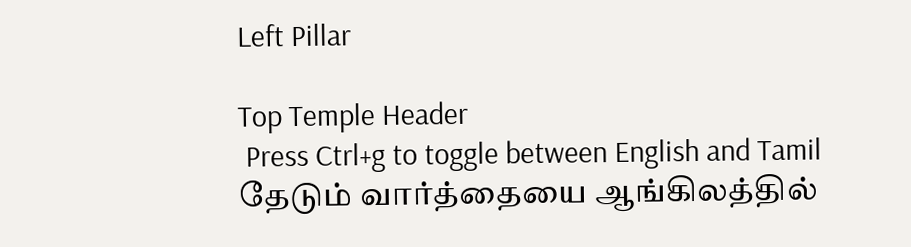Left Pillar

Top Temple Header
 Press Ctrl+g to toggle between English and Tamil
தேடும் வார்த்தையை ஆங்கிலத்தில்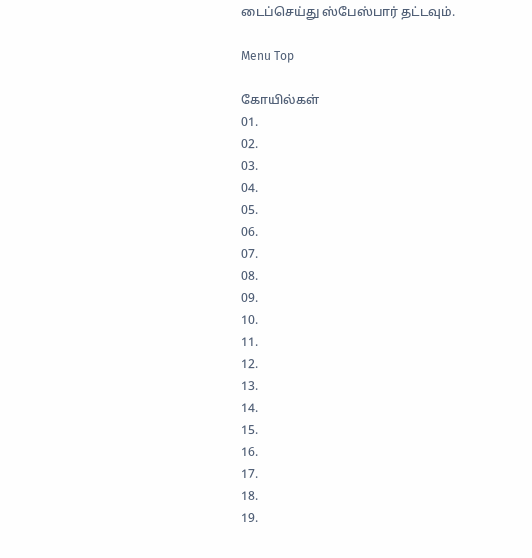டைப்செய்து ஸ்பேஸ்பார் தட்டவும்.

Menu Top

கோயில்கள்
01.
02.
03.
04.
05.
06.
07.
08.
09.
10.
11.
12.
13.
14.
15.
16.
17.
18.
19.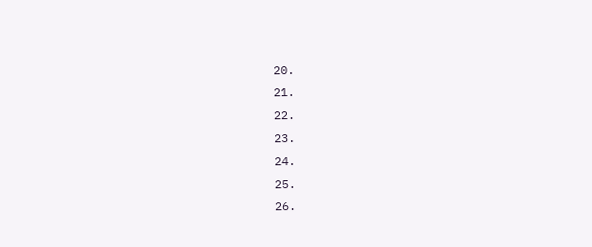20.
21.
22.
23.
24.
25.
26.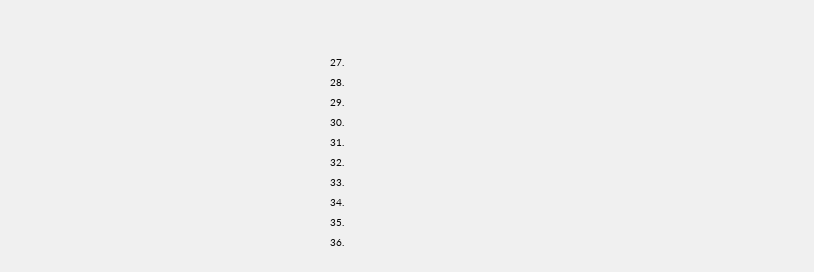27.
28.
29.
30.
31.
32.
33.
34.
35.
36.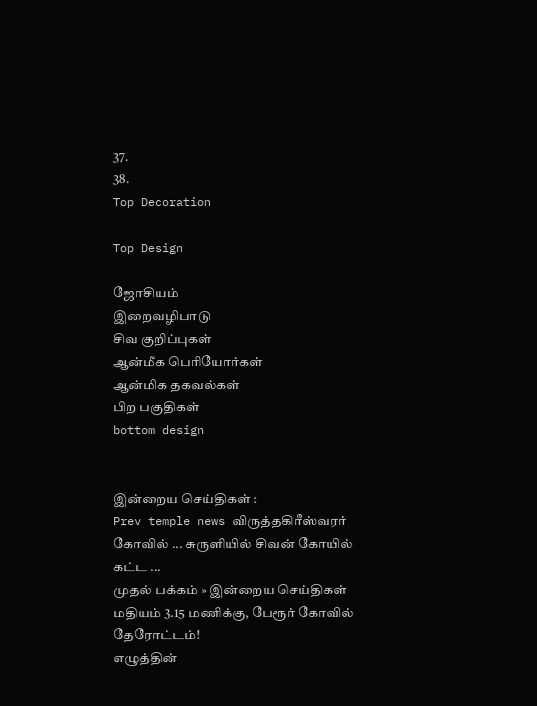37.
38.
Top Decoration

Top Design

ஜோசியம்
இறைவழிபாடு
சிவ குறிப்புகள்
ஆன்மீக பெரியோர்கள்
ஆன்மிக தகவல்கள்
பிற பகுதிகள்
bottom design


இன்றைய செய்திகள் :
Prev temple news விருத்தகிரீஸ்வரர் கோவில் ... சுருளியில் சிவன் கோயில் கட்ட ...
முதல் பக்கம் » இன்றைய செய்திகள்
மதியம் 3.15 மணிக்கு, பேரூர் கோவில் தேரோட்டம்!
எழுத்தின்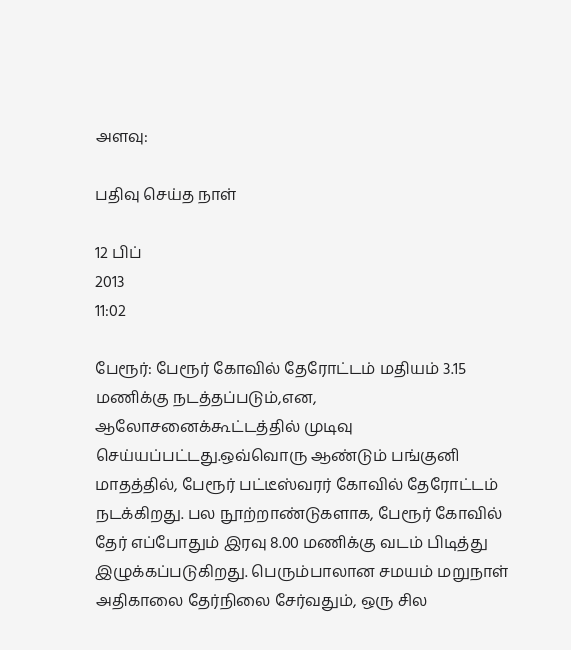அளவு:

பதிவு செய்த நாள்

12 பிப்
2013
11:02

பேரூர்: பேரூர் கோவில் தேரோட்டம் மதியம் 3.15 மணிக்கு நடத்தப்படும்,என, ஆலோசனைக்கூட்டத்தில் முடிவு செய்யப்பட்டது.ஒவ்வொரு ஆண்டும் பங்குனி மாதத்தில், பேரூர் பட்டீஸ்வரர் கோவில் தேரோட்டம் நடக்கிறது. பல நூற்றாண்டுகளாக, பேரூர் கோவில் தேர் எப்போதும் இரவு 8.00 மணிக்கு வடம் பிடித்து இழுக்கப்படுகிறது. பெரும்பாலான சமயம் மறுநாள் அதிகாலை தேர்நிலை சேர்வதும், ஒரு சில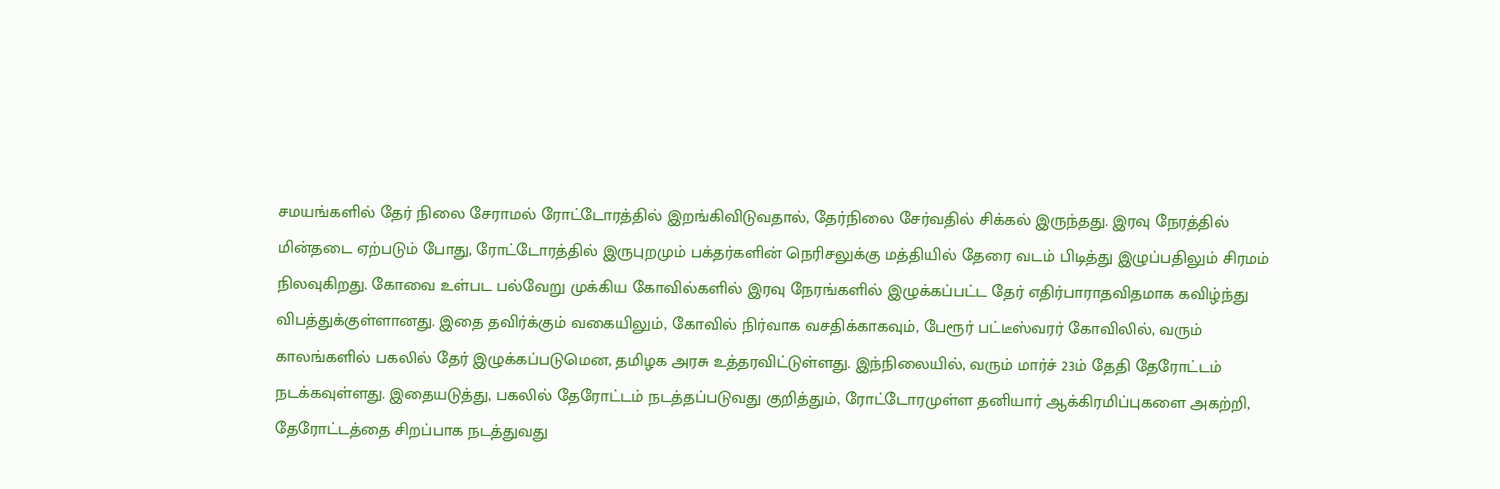சமயங்களில் தேர் நிலை சேராமல் ரோட்டோரத்தில் இறங்கிவிடுவதால், தேர்நிலை சேர்வதில் சிக்கல் இருந்தது. இரவு நேரத்தில் மின்தடை ஏற்படும் போது, ரோட்டோரத்தில் இருபுறமும் பக்தர்களின் நெரிசலுக்கு மத்தியில் தேரை வடம் பிடித்து இழுப்பதிலும் சிரமம் நிலவுகிறது. கோவை உள்பட பல்வேறு முக்கிய கோவில்களில் இரவு நேரங்களில் இழுக்கப்பட்ட தேர் எதிர்பாராதவிதமாக கவிழ்ந்து விபத்துக்குள்ளானது. இதை தவிர்க்கும் வகையிலும், கோவில் நிர்வாக வசதிக்காகவும், பேரூர் பட்டீஸ்வரர் கோவிலில், வரும் காலங்களில் பகலில் தேர் இழுக்கப்படுமென, தமிழக அரசு உத்தரவிட்டுள்ளது. இந்நிலையில், வரும் மார்ச் 23ம் தேதி தேரோட்டம் நடக்கவுள்ளது. இதையடுத்து, பகலில் தேரோட்டம் நடத்தப்படுவது குறித்தும், ரோட்டோரமுள்ள தனியார் ஆக்கிரமிப்புகளை அகற்றி, தேரோட்டத்தை சிறப்பாக நடத்துவது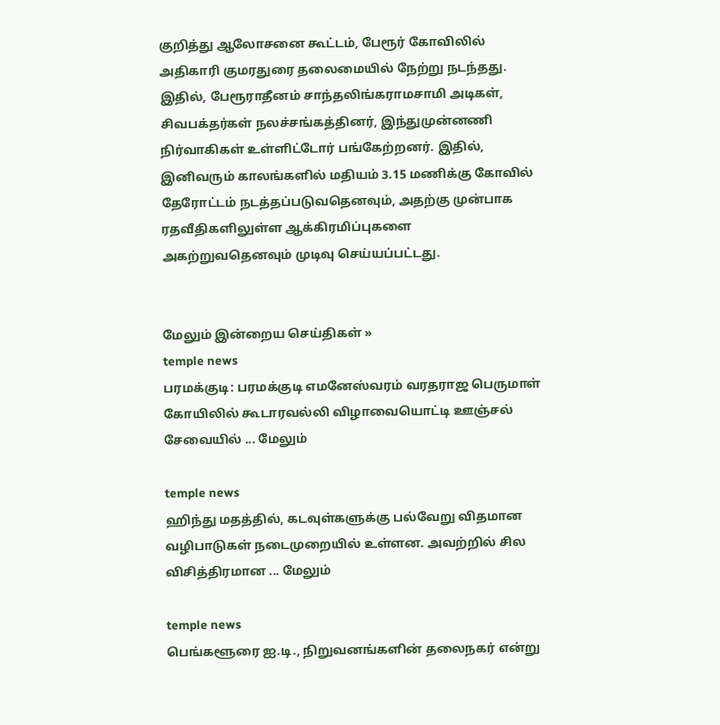குறித்து ஆலோசனை கூட்டம், பேரூர் கோவிலில் அதிகாரி குமரதுரை தலைமையில் நேற்று நடந்தது. இதில், பேரூராதீனம் சாந்தலிங்கராமசாமி அடிகள், சிவபக்தர்கள் நலச்சங்கத்தினர், இந்துமுன்னணி நிர்வாகிகள் உள்ளிட்டோர் பங்கேற்றனர். இதில், இனிவரும் காலங்களில் மதியம் 3.15 மணிக்கு கோவில் தேரோட்டம் நடத்தப்படுவதெனவும், அதற்கு முன்பாக ரதவீதிகளிலுள்ள ஆக்கிரமிப்புகளை அகற்றுவதெனவும் முடிவு செய்யப்பட்டது.


மேலும் இன்றைய செய்திகள் »
temple news
பரமக்குடி: பரமக்குடி எமனேஸ்வரம் வரதராஜ பெருமாள் கோயிலில் கூடாரவல்லி விழாவையொட்டி ஊஞ்சல் சேவையில் ... மேலும்

temple news
ஹிந்து மதத்தில், கடவுள்களுக்கு பல்வேறு விதமான வழிபாடுகள் நடைமுறையில் உள்ளன. அவற்றில் சில விசித்திரமான ... மேலும்

temple news
பெங்களூரை ஐ.டி., நிறுவனங்களின் தலைநகர் என்று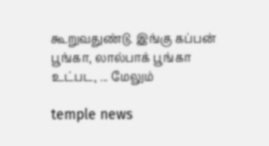கூறுவதுண்டு. இங்கு கப்பன் பூங்கா, லால்பாக் பூங்கா உட்பட, ... மேலும்

temple news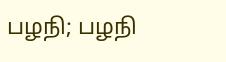பழநி; பழநி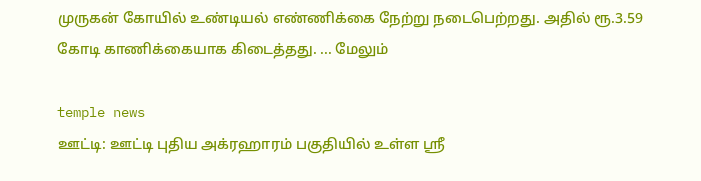முருகன் கோயில் உண்டியல் எண்ணிக்கை நேற்று நடைபெற்றது. அதில் ரூ.3.59 கோடி காணிக்கையாக கிடைத்தது. ... மேலும்

temple news
ஊட்டி: ஊட்டி புதிய அக்ரஹாரம் பகுதியில் உள்ள ஸ்ரீ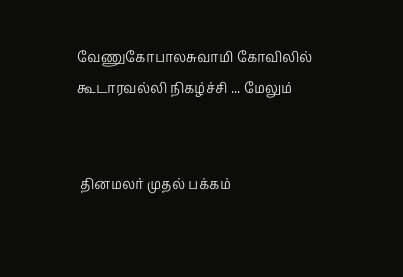வேணுகோபாலசுவாமி கோவிலில் கூடாரவல்லி நிகழ்ச்சி ... மேலும்


 தினமலர் முதல் பக்கம்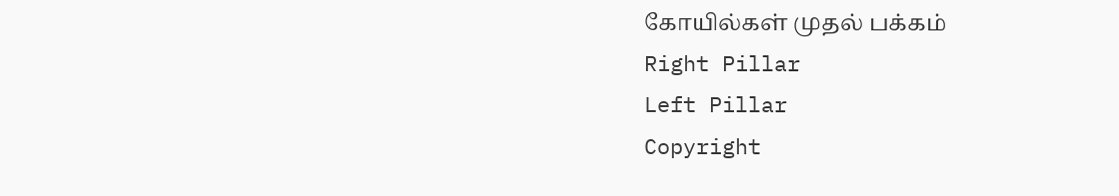கோயில்கள் முதல் பக்கம்
Right Pillar
Left Pillar
Copyright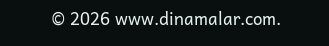© 2026 www.dinamalar.com.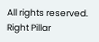All rights reserved.
Right Pillar